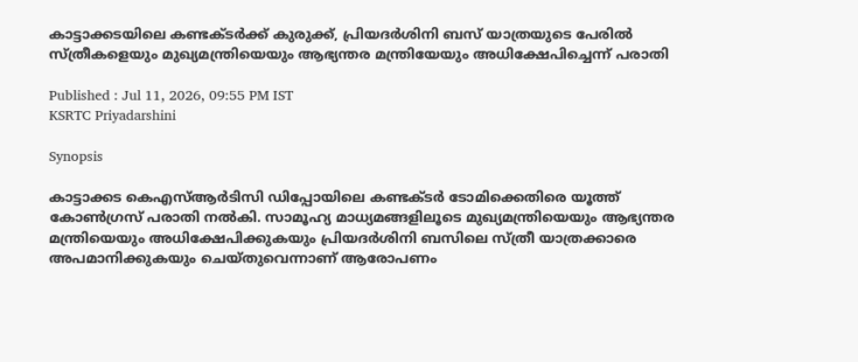കാട്ടാക്കടയിലെ കണ്ടക്ടർക്ക് കുരുക്ക്, പ്രിയദർശിനി ബസ് യാത്രയുടെ പേരിൽ സ്ത്രീകളെയും മുഖ്യമന്ത്രിയെയും ആഭ്യന്തര മന്ത്രിയേയും അധിക്ഷേപിച്ചെന്ന് പരാതി

Published : Jul 11, 2026, 09:55 PM IST
KSRTC Priyadarshini

Synopsis

കാട്ടാക്കട കെഎസ്ആർടിസി ഡിപ്പോയിലെ കണ്ടക്ടർ ടോമിക്കെതിരെ യൂത്ത് കോൺഗ്രസ് പരാതി നൽകി. സാമൂഹ്യ മാധ്യമങ്ങളിലൂടെ മുഖ്യമന്ത്രിയെയും ആഭ്യന്തര മന്ത്രിയെയും അധിക്ഷേപിക്കുകയും പ്രിയദർശിനി ബസിലെ സ്ത്രീ യാത്രക്കാരെ അപമാനിക്കുകയും ചെയ്തുവെന്നാണ് ആരോപണം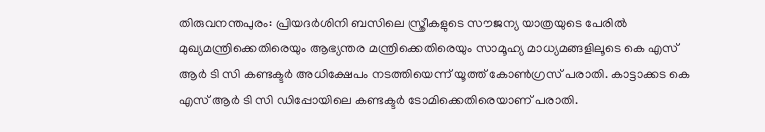തിരുവനന്തപുരം: പ്രിയദർശിനി ബസിലെ സ്ത്രീകളുടെ സൗജന്യ യാത്രയുടെ പേരിൽ മുഖ്യമന്ത്രിക്കെതിരെയും ആഭ്യന്തര മന്ത്രിക്കെതിരെയും സാമൂഹ്യ മാധ്യമങ്ങളിലൂടെ കെ എസ് ആർ ടി സി കണ്ടക്ടർ അധിക്ഷേപം നടത്തിയെന്ന് യൂത്ത് കോൺഗ്രസ് പരാതി. കാട്ടാക്കട കെ എസ് ആർ ടി സി ഡിപ്പോയിലെ കണ്ടക്ടർ ടോമിക്കെതിരെയാണ് പരാതി.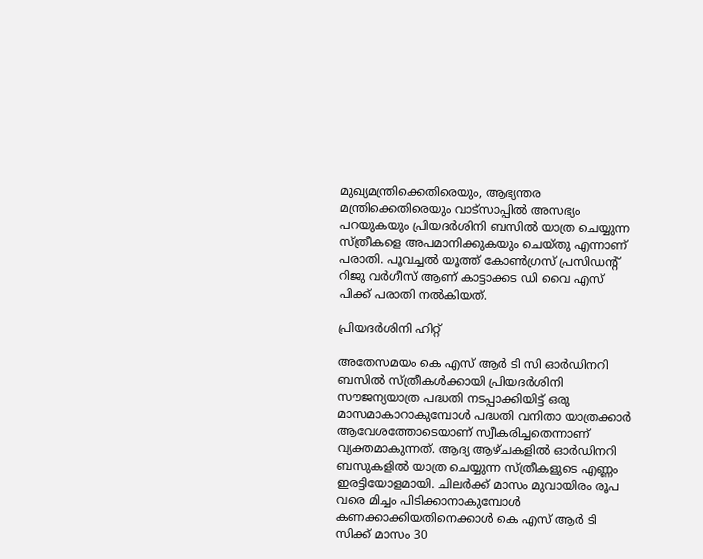മുഖ്യമന്ത്രിക്കെതിരെയും, ആഭ്യന്തര മന്ത്രിക്കെതിരെയും വാട്സാപ്പിൽ അസഭ്യം പറയുകയും പ്രിയദർശിനി ബസിൽ യാത്ര ചെയ്യുന്ന സ്ത്രീകളെ അപമാനിക്കുകയും ചെയ്തു എന്നാണ് പരാതി. പൂവച്ചൽ യൂത്ത് കോൺഗ്രസ് പ്രസിഡന്‍റ് റിജു വർഗീസ് ആണ് കാട്ടാക്കട ഡി വൈ എസ് പിക്ക് പരാതി നൽകിയത്.

പ്രിയദർശിനി ഹിറ്റ്

അതേസമയം കെ എസ് ആർ ടി സി ഓർഡിനറി ബസിൽ സ്ത്രീകൾക്കായി പ്രിയദർശിനി സൗജന്യയാത്ര പദ്ധതി നടപ്പാക്കിയിട്ട് ഒരു മാസമാകാറാകുമ്പോൾ പദ്ധതി വനിതാ യാത്രക്കാർ ആവേശത്തോടെയാണ് സ്വീകരിച്ചതെന്നാണ് വ്യക്തമാകുന്നത്. ആദ്യ ആഴ്ചകളിൽ ഓര്‍ഡിനറി ബസുകളിൽ യാത്ര ചെയ്യുന്ന സ്ത്രീകളുടെ എണ്ണം ഇരട്ടിയോളമായി. ചിലര്‍ക്ക് മാസം മുവായിരം രൂപ വരെ മിച്ചം പിടിക്കാനാകുമ്പോൾ കണക്കാക്കിയതിനെക്കാള്‍ കെ എസ് ആർ ടി സിക്ക് മാസം 30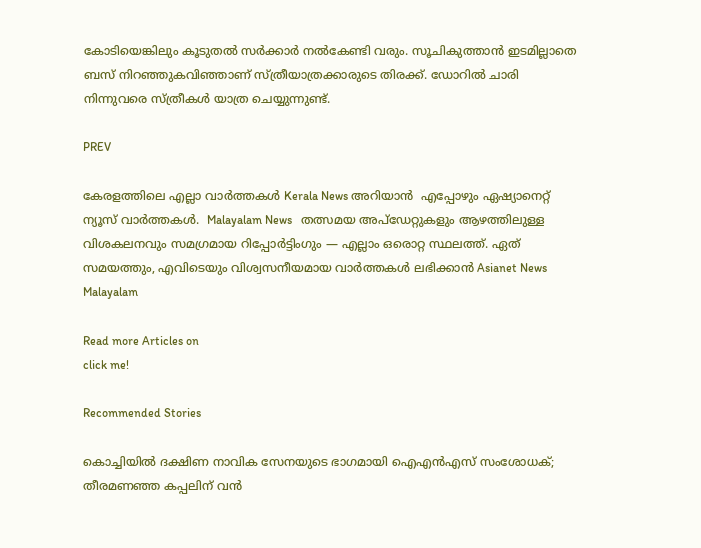കോടിയെങ്കിലും കൂടുതൽ സര്‍ക്കാര്‍ നൽകേണ്ടി വരും. സൂചികുത്താൻ ഇടമില്ലാതെ ബസ് നിറഞ്ഞുകവിഞ്ഞാണ് സ്ത്രീയാത്രക്കാരുടെ തിരക്ക്. ഡോറില്‍ ചാരി നിന്നുവരെ സ്ത്രീകള്‍ യാത്ര ചെയ്യുന്നുണ്ട്.

PREV

കേരളത്തിലെ എല്ലാ വാർത്തകൾ Kerala News അറിയാൻ  എപ്പോഴും ഏഷ്യാനെറ്റ് ന്യൂസ് വാർത്തകൾ.  Malayalam News   തത്സമയ അപ്‌ഡേറ്റുകളും ആഴത്തിലുള്ള വിശകലനവും സമഗ്രമായ റിപ്പോർട്ടിംഗും — എല്ലാം ഒരൊറ്റ സ്ഥലത്ത്. ഏത് സമയത്തും, എവിടെയും വിശ്വസനീയമായ വാർത്തകൾ ലഭിക്കാൻ Asianet News Malayalam

Read more Articles on
click me!

Recommended Stories

കൊച്ചിയിൽ ദക്ഷിണ നാവിക സേനയുടെ ഭാഗമായി ഐഎൻഎസ് സംശോധക്; തീരമണഞ്ഞ കപ്പലിന് വൻ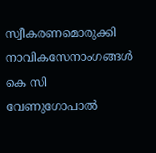സ്വീകരണമൊരുക്കി നാവികസേനാംഗങ്ങൾ
കെ സി വേണുഗോപാൽ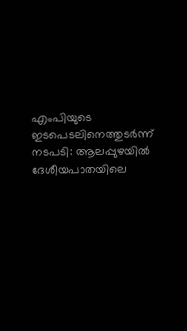എംപിയുടെ ഇടപെടലിനെത്തുടർന്ന് നടപടി: ആലപ്പുഴയിൽ ദേശീയപാതയിലെ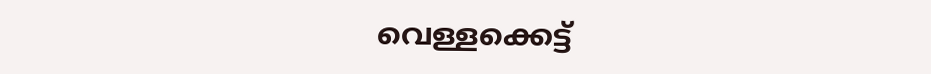വെള്ളക്കെട്ട്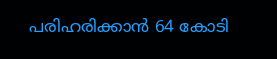പരിഹരിക്കാൻ 64 കോടി